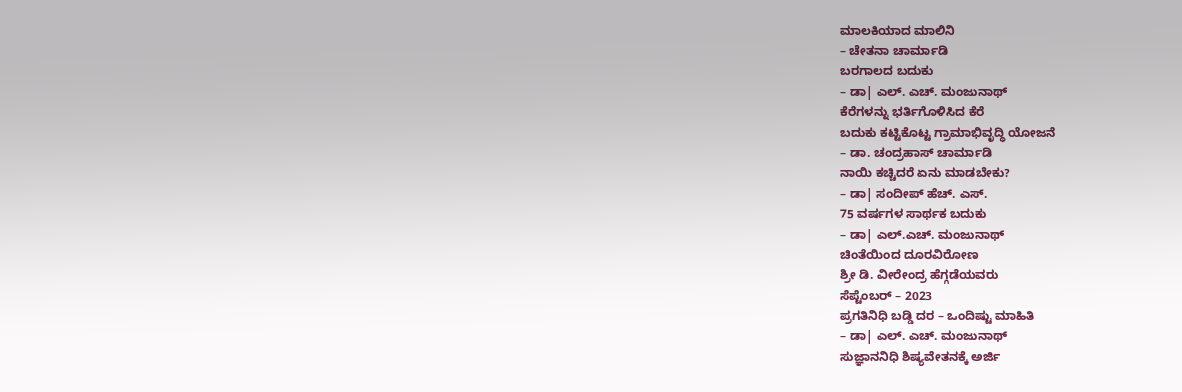ಮಾಲಕಿಯಾದ ಮಾಲಿನಿ
– ಚೇತನಾ ಚಾರ್ಮಾಡಿ
ಬರಗಾಲದ ಬದುಕು
– ಡಾ| ಎಲ್. ಎಚ್. ಮಂಜುನಾಥ್
ಕೆರೆಗಳನ್ನು ಭರ್ತಿಗೊಳಿಸಿದ ಕೆರೆ
ಬದುಕು ಕಟ್ಟಿಕೊಟ್ಟ ಗ್ರಾಮಾಭಿವೃದ್ಧಿ ಯೋಜನೆ
– ಡಾ. ಚಂದ್ರಹಾಸ್ ಚಾರ್ಮಾಡಿ
ನಾಯಿ ಕಚ್ಚಿದರೆ ಏನು ಮಾಡಬೇಕು?
– ಡಾ| ಸಂದೀಪ್ ಹೆಚ್. ಎಸ್.
75 ವರ್ಷಗಳ ಸಾರ್ಥಕ ಬದುಕು
– ಡಾ| ಎಲ್.ಎಚ್. ಮಂಜುನಾಥ್
ಚಿಂತೆಯಿಂದ ದೂರವಿರೋಣ
ಶ್ರೀ ಡಿ. ವೀರೇಂದ್ರ ಹೆಗ್ಗಡೆಯವರು
ಸೆಪ್ಟೆಂಬರ್ – 2023
ಪ್ರಗತಿನಿಧಿ ಬಡ್ಡಿ ದರ – ಒಂದಿಷ್ಟು ಮಾಹಿತಿ
– ಡಾ| ಎಲ್. ಎಚ್. ಮಂಜುನಾಥ್
ಸುಜ್ಞಾನನಿಧಿ ಶಿಷ್ಯವೇತನಕ್ಕೆ ಅರ್ಜಿ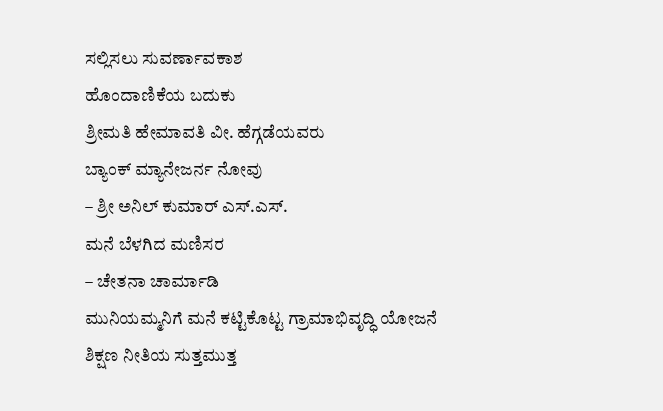ಸಲ್ಲಿಸಲು ಸುವರ್ಣಾವಕಾಶ
ಹೊಂದಾಣಿಕೆಯ ಬದುಕು
ಶ್ರೀಮತಿ ಹೇಮಾವತಿ ವೀ. ಹೆಗ್ಗಡೆಯವರು
ಬ್ಯಾಂಕ್ ಮ್ಯಾನೇಜರ್ನ ನೋವು
– ಶ್ರೀ ಅನಿಲ್ ಕುಮಾರ್ ಎಸ್.ಎಸ್.
ಮನೆ ಬೆಳಗಿದ ಮಣಿಸರ
– ಚೇತನಾ ಚಾರ್ಮಾಡಿ
ಮುನಿಯಮ್ಮನಿಗೆ ಮನೆ ಕಟ್ಟಿಕೊಟ್ಟ ಗ್ರಾಮಾಭಿವೃದ್ಧಿ ಯೋಜನೆ
ಶಿಕ್ಷಣ ನೀತಿಯ ಸುತ್ತಮುತ್ತ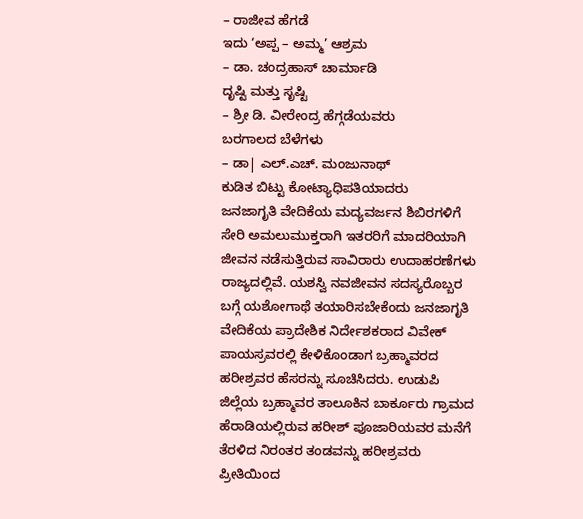– ರಾಜೀವ ಹೆಗಡೆ
ಇದು ‘ಅಪ್ಪ – ಅಮ್ಮ’ ಆಶ್ರಮ
– ಡಾ. ಚಂದ್ರಹಾಸ್ ಚಾರ್ಮಾಡಿ
ದೃಷ್ಟಿ ಮತ್ತು ಸೃಷ್ಟಿ
– ಶ್ರೀ ಡಿ. ವೀರೇಂದ್ರ ಹೆಗ್ಗಡೆಯವರು
ಬರಗಾಲದ ಬೆಳೆಗಳು
– ಡಾ| ಎಲ್.ಎಚ್. ಮಂಜುನಾಥ್
ಕುಡಿತ ಬಿಟ್ಟು ಕೋಟ್ಯಾಧಿಪತಿಯಾದರು
ಜನಜಾಗೃತಿ ವೇದಿಕೆಯ ಮದ್ಯವರ್ಜನ ಶಿಬಿರಗಳಿಗೆ ಸೇರಿ ಅಮಲುಮುಕ್ತರಾಗಿ ಇತರರಿಗೆ ಮಾದರಿಯಾಗಿ ಜೀವನ ನಡೆಸುತ್ತಿರುವ ಸಾವಿರಾರು ಉದಾಹರಣೆಗಳು ರಾಜ್ಯದಲ್ಲಿವೆ. ಯಶಸ್ವಿ ನವಜೀವನ ಸದಸ್ಯರೊಬ್ಬರ ಬಗ್ಗೆ ಯಶೋಗಾಥೆ ತಯಾರಿಸಬೇಕೆಂದು ಜನಜಾಗೃತಿ ವೇದಿಕೆಯ ಪ್ರಾದೇಶಿಕ ನಿರ್ದೇಶಕರಾದ ವಿವೇಕ್ ಪಾಯಸ್ರವರಲ್ಲಿ ಕೇಳಿಕೊಂಡಾಗ ಬ್ರಹ್ಮಾವರದ ಹರೀಶ್ರವರ ಹೆಸರನ್ನು ಸೂಚಿಸಿದರು. ಉಡುಪಿ ಜಿಲ್ಲೆಯ ಬ್ರಹ್ಮಾವರ ತಾಲೂಕಿನ ಬಾರ್ಕೂರು ಗ್ರಾಮದ ಹೆರಾಡಿಯಲ್ಲಿರುವ ಹರೀಶ್ ಪೂಜಾರಿಯವರ ಮನೆಗೆ ತೆರಳಿದ ನಿರಂತರ ತಂಡವನ್ನು ಹರೀಶ್ರವರು ಪ್ರೀತಿಯಿಂದ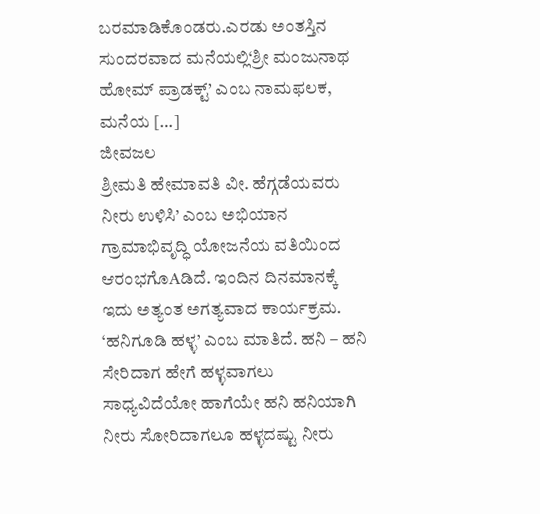ಬರಮಾಡಿಕೊಂಡರು.ಎರಡು ಅಂತಸ್ತಿನ ಸುಂದರವಾದ ಮನೆಯಲ್ಲಿ‘ಶ್ರೀ ಮಂಜುನಾಥ ಹೋಮ್ ಪ್ರಾಡಕ್ಟ್’ ಎಂಬ ನಾಮಫಲಕ, ಮನೆಯ […]
ಜೀವಜಲ
ಶ್ರೀಮತಿ ಹೇಮಾವತಿ ವೀ. ಹೆಗ್ಗಡೆಯವರು ನೀರು ಉಳಿಸಿ’ ಎಂಬ ಅಭಿಯಾನ ಗ್ರಾಮಾಭಿವೃದ್ಧಿ ಯೋಜನೆಯ ವತಿಯಿಂದ ಆರಂಭಗೊAಡಿದೆ. ಇಂದಿನ ದಿನಮಾನಕ್ಕೆ ಇದು ಅತ್ಯಂತ ಅಗತ್ಯವಾದ ಕಾರ್ಯಕ್ರಮ. ‘ಹನಿಗೂಡಿ ಹಳ್ಳ’ ಎಂಬ ಮಾತಿದೆ. ಹನಿ – ಹನಿ ಸೇರಿದಾಗ ಹೇಗೆ ಹಳ್ಳವಾಗಲು ಸಾಧ್ಯವಿದೆಯೋ ಹಾಗೆಯೇ ಹನಿ ಹನಿಯಾಗಿ ನೀರು ಸೋರಿದಾಗಲೂ ಹಳ್ಳದಷ್ಟು ನೀರು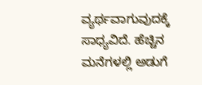ವ್ಯರ್ಥವಾಗುವುದಕ್ಕೆ ಸಾಧ್ಯವಿದೆ. ಹೆಚ್ಚಿನ ಮನೆಗಳಲ್ಲಿ ಅಡುಗೆ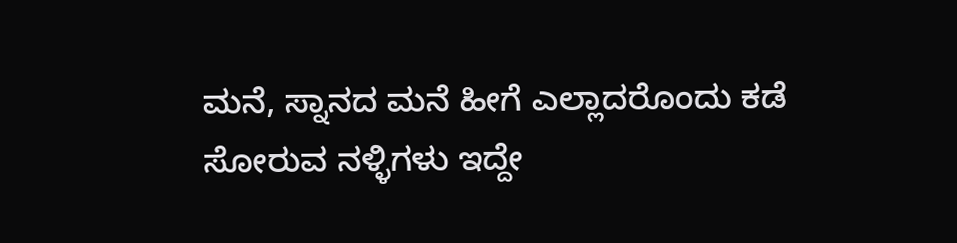ಮನೆ, ಸ್ನಾನದ ಮನೆ ಹೀಗೆ ಎಲ್ಲಾದರೊಂದು ಕಡೆ ಸೋರುವ ನಳ್ಳಿಗಳು ಇದ್ದೇ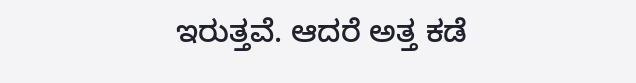ಇರುತ್ತವೆ. ಆದರೆ ಅತ್ತ ಕಡೆ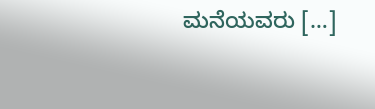ಮನೆಯವರು […]